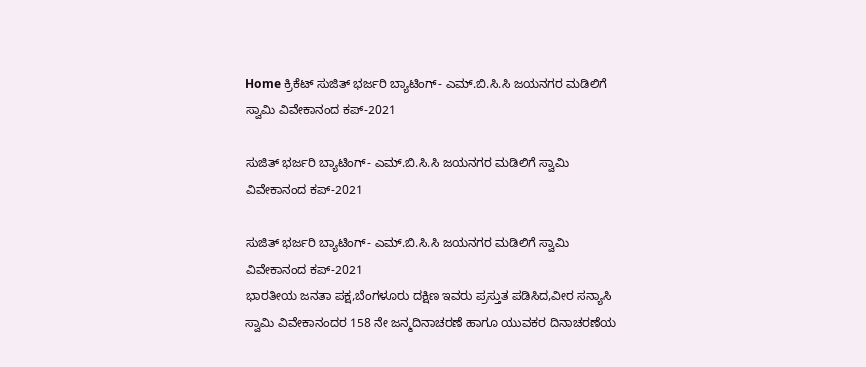Home ಕ್ರಿಕೆಟ್ ಸುಜಿತ್ ಭರ್ಜರಿ ಬ್ಯಾಟಿಂಗ್- ಎಮ್.ಬಿ.ಸಿ.ಸಿ ಜಯನಗರ ಮಡಿಲಿಗೆ ಸ್ವಾಮಿ ವಿವೇಕಾನಂದ ಕಪ್-2021

ಸುಜಿತ್ ಭರ್ಜರಿ ಬ್ಯಾಟಿಂಗ್- ಎಮ್.ಬಿ.ಸಿ.ಸಿ ಜಯನಗರ ಮಡಿಲಿಗೆ ಸ್ವಾಮಿ ವಿವೇಕಾನಂದ ಕಪ್-2021

ಸುಜಿತ್ ಭರ್ಜರಿ ಬ್ಯಾಟಿಂಗ್- ಎಮ್.ಬಿ.ಸಿ.ಸಿ ಜಯನಗರ ಮಡಿಲಿಗೆ ಸ್ವಾಮಿ ವಿವೇಕಾನಂದ ಕಪ್-2021
ಭಾರತೀಯ ಜನತಾ ಪಕ್ಷ,ಬೆಂಗಳೂರು ದಕ್ಷಿಣ ಇವರು ಪ್ರಸ್ತುತ ಪಡಿಸಿದ,ವೀರ ಸನ್ಯಾಸಿ ಸ್ವಾಮಿ ವಿವೇಕಾನಂದರ 158 ನೇ ಜನ್ಮದಿನಾಚರಣೆ ಹಾಗೂ ಯುವಕರ ದಿನಾಚರಣೆಯ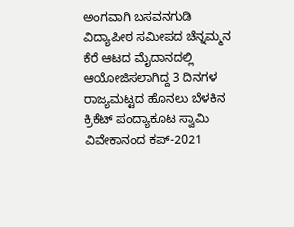ಅಂಗವಾಗಿ ಬಸವನಗುಡಿ ವಿದ್ಯಾಪೀಠ ಸಮೀಪದ ಚೆನ್ನಮ್ಮನ ಕೆರೆ ಆಟದ ಮೈದಾನದಲ್ಲಿ ಆಯೋಜಿಸಲಾಗಿದ್ದ 3 ದಿನಗಳ ರಾಜ್ಯಮಟ್ಟದ ಹೊನಲು ಬೆಳಕಿನ ಕ್ರಿಕೆಟ್ ಪಂದ್ಯಾಕೂಟ ಸ್ವಾಮಿ ವಿವೇಕಾನಂದ ಕಪ್-2021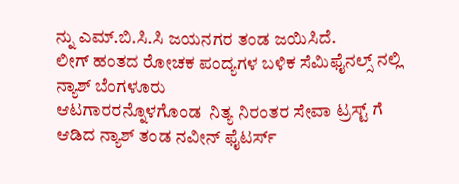ನ್ನು ಎಮ್.ಬಿ.ಸಿ.ಸಿ ಜಯನಗರ ತಂಡ ಜಯಿಸಿದೆ.
ಲೀಗ್ ಹಂತದ ರೋಚಕ ಪಂದ್ಯಗಳ ಬಳಿಕ ಸೆಮಿಫೈನಲ್ಸ್ ನಲ್ಲಿ ನ್ಯಾಶ್ ಬೆಂಗಳೂರು
ಆಟಗಾರರನ್ನೊಳಗೊಂಡ  ನಿತ್ಯ ನಿರಂತರ ಸೇವಾ ಟ್ರಸ್ಟ್ ಗೆ ಆಡಿದ ನ್ಯಾಶ್ ತಂಡ ನವೀನ್ ಫೈಟರ್ಸ್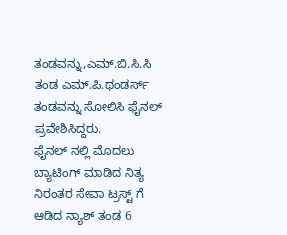ತಂಡವನ್ನು,ಎಮ್.ಬಿ‌.ಸಿ.ಸಿ ತಂಡ ಎಮ್‌.ಪಿ.ಥಂಡರ್ಸ್ ತಂಡವನ್ನು ಸೋಲಿಸಿ ಫೈನಲ್ ಪ್ರವೇಶಿಸಿದ್ದರು.
ಫೈನಲ್ ನಲ್ಲಿ ಮೊದಲು ಬ್ಯಾಟಿಂಗ್ ಮಾಡಿದ ನಿತ್ಯ ನಿರಂತರ ಸೇವಾ ಟ್ರಸ್ಟ್ ಗೆ ಆಡಿದ ನ್ಯಾಶ್ ತಂಡ 6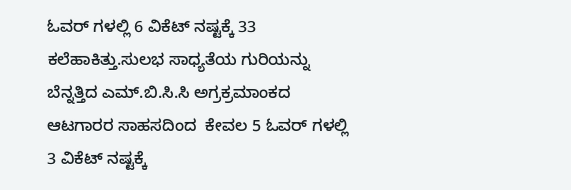ಓವರ್ ಗಳಲ್ಲಿ 6 ವಿಕೆಟ್‌ ನಷ್ಟಕ್ಕೆ 33 ಕಲೆಹಾಕಿತ್ತು.ಸುಲಭ ಸಾಧ್ಯತೆಯ ಗುರಿಯನ್ನು ಬೆನ್ನತ್ತಿದ ಎಮ್.ಬಿ.ಸಿ.ಸಿ ಅಗ್ರಕ್ರಮಾಂಕದ ಆಟಗಾರರ ಸಾಹಸದಿಂದ  ಕೇವಲ 5 ಓವರ್ ಗಳಲ್ಲಿ 3 ವಿಕೆಟ್ ನಷ್ಟಕ್ಕೆ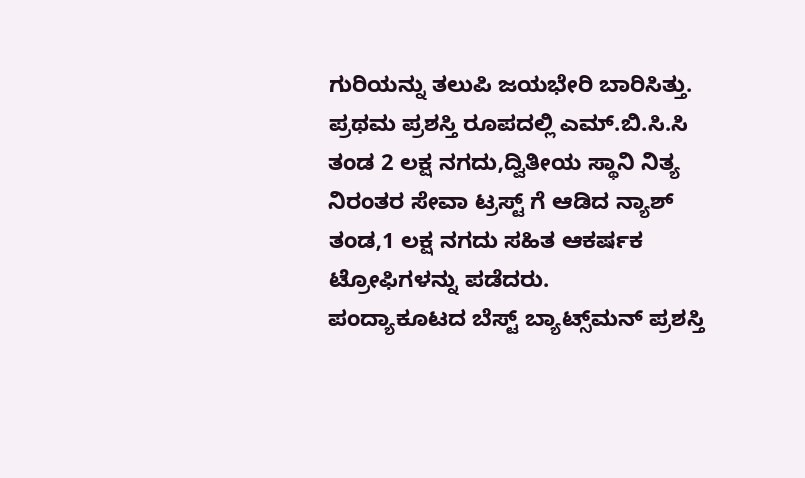ಗುರಿಯನ್ನು ತಲುಪಿ ಜಯಭೇರಿ ಬಾರಿಸಿತ್ತು.
ಪ್ರಥಮ ಪ್ರಶಸ್ತಿ ರೂಪದಲ್ಲಿ ಎಮ್.ಬಿ.ಸಿ.ಸಿ ತಂಡ 2 ಲಕ್ಷ ನಗದು,ದ್ವಿತೀಯ ಸ್ಥಾನಿ ನಿತ್ಯ ನಿರಂತರ ಸೇವಾ ಟ್ರಸ್ಟ್ ಗೆ ಆಡಿದ ನ್ಯಾಶ್ ತಂಡ,1 ಲಕ್ಷ ನಗದು ಸಹಿತ ಆಕರ್ಷಕ ಟ್ರೋಫಿಗಳನ್ನು ಪಡೆದರು.
ಪಂದ್ಯಾಕೂಟದ ಬೆಸ್ಟ್ ಬ್ಯಾಟ್ಸ್‌ಮನ್‌ ಪ್ರಶಸ್ತಿ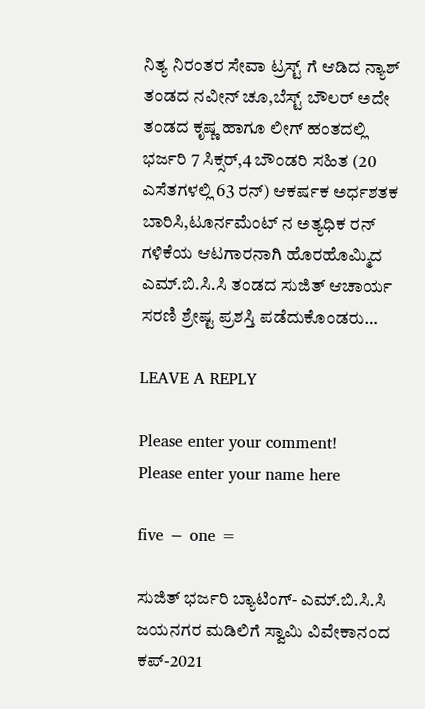ನಿತ್ಯ ನಿರಂತರ ಸೇವಾ ಟ್ರಸ್ಟ್ ಗೆ ಆಡಿದ ನ್ಯಾಶ್ ತಂಡದ ನವೀನ್ ಚೂ,ಬೆಸ್ಟ್ ಬೌಲರ್ ಅದೇ ತಂಡದ ಕೃಷ್ಣ ಹಾಗೂ ಲೀಗ್ ಹಂತದಲ್ಲಿ ಭರ್ಜರಿ 7 ಸಿಕ್ಸರ್,4 ಬೌಂಡರಿ ಸಹಿತ (20 ಎಸೆತಗಳಲ್ಲಿ 63 ರನ್) ಆಕರ್ಷಕ ಅರ್ಧಶತಕ ಬಾರಿಸಿ,ಟೂರ್ನಮೆಂಟ್ ನ‌ ಅತ್ಯಧಿಕ ರನ್ ಗಳಿಕೆಯ ಆಟಗಾರನಾಗಿ ಹೊರಹೊಮ್ಮಿದ ಎಮ್.ಬಿ.ಸಿ.ಸಿ ತಂಡದ ಸುಜಿತ್ ಆಚಾರ್ಯ ಸರಣಿ ಶ್ರೇಷ್ಟ ಪ್ರಶಸ್ತಿ ಪಡೆದುಕೊಂಡರು…

LEAVE A REPLY

Please enter your comment!
Please enter your name here

five − one =

ಸುಜಿತ್ ಭರ್ಜರಿ ಬ್ಯಾಟಿಂಗ್- ಎಮ್.ಬಿ.ಸಿ.ಸಿ ಜಯನಗರ ಮಡಿಲಿಗೆ ಸ್ವಾಮಿ ವಿವೇಕಾನಂದ ಕಪ್-2021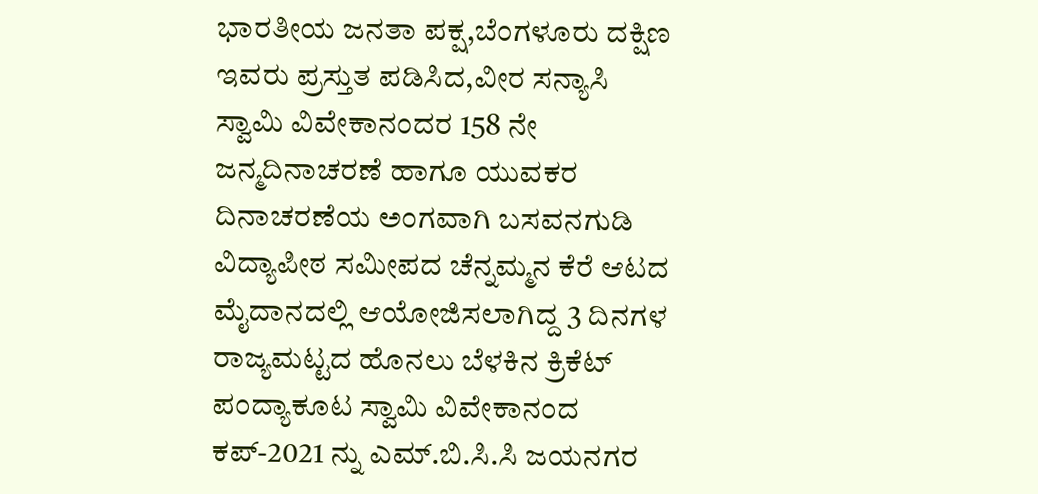ಭಾರತೀಯ ಜನತಾ ಪಕ್ಷ,ಬೆಂಗಳೂರು ದಕ್ಷಿಣ ಇವರು ಪ್ರಸ್ತುತ ಪಡಿಸಿದ,ವೀರ ಸನ್ಯಾಸಿ ಸ್ವಾಮಿ ವಿವೇಕಾನಂದರ 158 ನೇ ಜನ್ಮದಿನಾಚರಣೆ ಹಾಗೂ ಯುವಕರ ದಿನಾಚರಣೆಯ ಅಂಗವಾಗಿ ಬಸವನಗುಡಿ ವಿದ್ಯಾಪೀಠ ಸಮೀಪದ ಚೆನ್ನಮ್ಮನ ಕೆರೆ ಆಟದ ಮೈದಾನದಲ್ಲಿ ಆಯೋಜಿಸಲಾಗಿದ್ದ 3 ದಿನಗಳ ರಾಜ್ಯಮಟ್ಟದ ಹೊನಲು ಬೆಳಕಿನ ಕ್ರಿಕೆಟ್ ಪಂದ್ಯಾಕೂಟ ಸ್ವಾಮಿ ವಿವೇಕಾನಂದ ಕಪ್-2021 ನ್ನು ಎಮ್.ಬಿ.ಸಿ.ಸಿ ಜಯನಗರ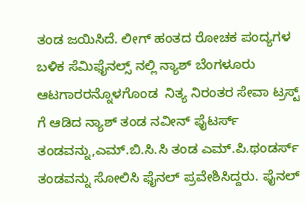ತಂಡ ಜಯಿಸಿದೆ. ಲೀಗ್ ಹಂತದ ರೋಚಕ ಪಂದ್ಯಗಳ ಬಳಿಕ ಸೆಮಿಫೈನಲ್ಸ್ ನಲ್ಲಿ ನ್ಯಾಶ್ ಬೆಂಗಳೂರು ಆಟಗಾರರನ್ನೊಳಗೊಂಡ  ನಿತ್ಯ ನಿರಂತರ ಸೇವಾ ಟ್ರಸ್ಟ್ ಗೆ ಆಡಿದ ನ್ಯಾಶ್ ತಂಡ ನವೀನ್ ಫೈಟರ್ಸ್ ತಂಡವನ್ನು,ಎಮ್.ಬಿ‌.ಸಿ.ಸಿ ತಂಡ ಎಮ್‌.ಪಿ.ಥಂಡರ್ಸ್ ತಂಡವನ್ನು ಸೋಲಿಸಿ ಫೈನಲ್ ಪ್ರವೇಶಿಸಿದ್ದರು. ಫೈನಲ್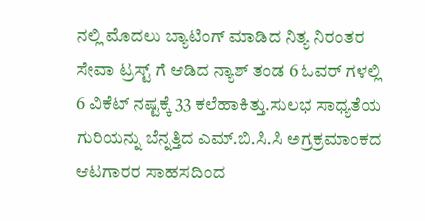ನಲ್ಲಿ ಮೊದಲು ಬ್ಯಾಟಿಂಗ್ ಮಾಡಿದ ನಿತ್ಯ ನಿರಂತರ ಸೇವಾ ಟ್ರಸ್ಟ್ ಗೆ ಆಡಿದ ನ್ಯಾಶ್ ತಂಡ 6 ಓವರ್ ಗಳಲ್ಲಿ 6 ವಿಕೆಟ್‌ ನಷ್ಟಕ್ಕೆ 33 ಕಲೆಹಾಕಿತ್ತು.ಸುಲಭ ಸಾಧ್ಯತೆಯ ಗುರಿಯನ್ನು ಬೆನ್ನತ್ತಿದ ಎಮ್.ಬಿ.ಸಿ.ಸಿ ಅಗ್ರಕ್ರಮಾಂಕದ ಆಟಗಾರರ ಸಾಹಸದಿಂದ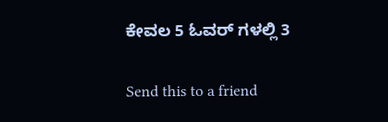ಕೇವಲ 5 ಓವರ್ ಗಳಲ್ಲಿ 3

Send this to a friend